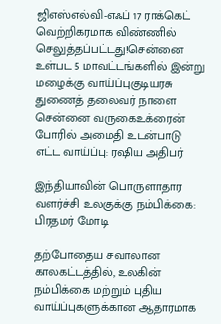ஜிஎஸ்எல்வி-எஃப் 17 ராக்கெட் வெற்றிகரமாக விண்ணில் செலுத்தப்பட்டது!சென்னை உள்பட 5 மாவட்டங்களில் இன்று மழைக்கு வாய்ப்புகுடியரசு துணைத் தலைவர் நாளை சென்னை வருகைஉக்ரைன் போரில் அமைதி உடன்பாடு எட்ட வாய்ப்பு: ரஷிய அதிபர்

இந்தியாவின் பொருளாதார வளர்ச்சி உலகுக்கு நம்பிக்கை: பிரதமர் மோடி

தற்போதைய சவாலான காலகட்டத்தில், உலகின் நம்பிக்கை மற்றும் புதிய வாய்ப்புகளுக்கான ஆதாரமாக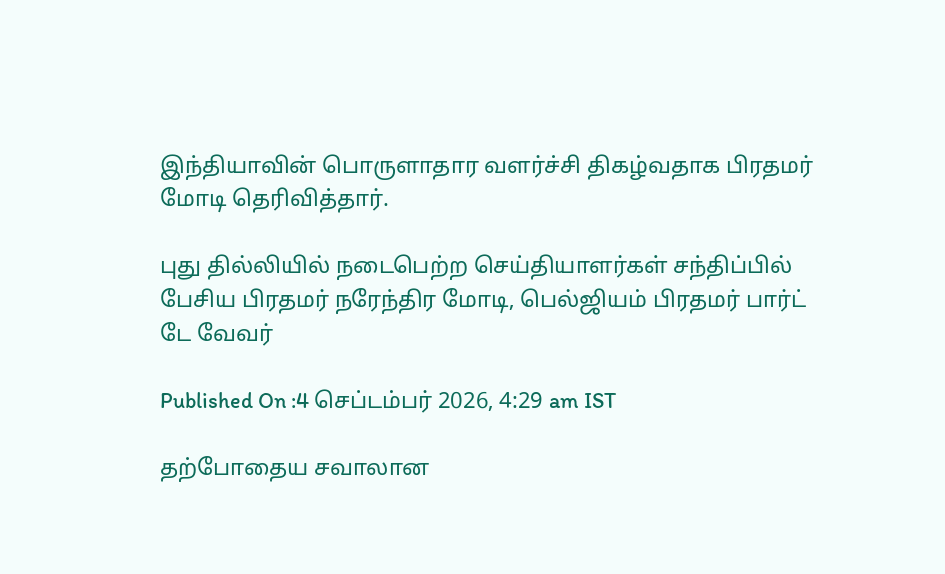இந்தியாவின் பொருளாதார வளர்ச்சி திகழ்வதாக பிரதமர் மோடி தெரிவித்தார்.

புது தில்லியில் நடைபெற்ற செய்தியாளர்கள் சந்திப்பில் பேசிய பிரதமர் நரேந்திர மோடி, பெல்ஜியம் பிரதமர் பார்ட் டே வேவர்

Published On :4 செப்டம்பர் 2026, 4:29 am IST

தற்போதைய சவாலான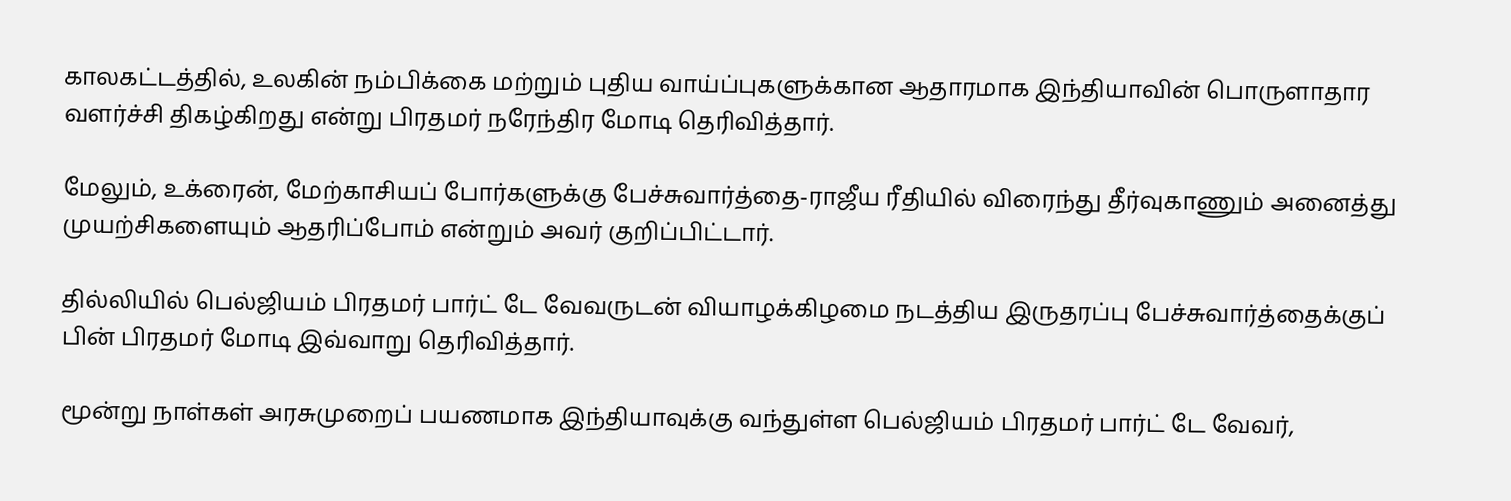காலகட்டத்தில், உலகின் நம்பிக்கை மற்றும் புதிய வாய்ப்புகளுக்கான ஆதாரமாக இந்தியாவின் பொருளாதார வளர்ச்சி திகழ்கிறது என்று பிரதமர் நரேந்திர மோடி தெரிவித்தார்.

மேலும், உக்ரைன், மேற்காசியப் போர்களுக்கு பேச்சுவார்த்தை-ராஜீய ரீதியில் விரைந்து தீர்வுகாணும் அனைத்து முயற்சிகளையும் ஆதரிப்போம் என்றும் அவர் குறிப்பிட்டார்.

தில்லியில் பெல்ஜியம் பிரதமர் பார்ட் டே வேவருடன் வியாழக்கிழமை நடத்திய இருதரப்பு பேச்சுவார்த்தைக்குப் பின் பிரதமர் மோடி இவ்வாறு தெரிவித்தார்.

மூன்று நாள்கள் அரசுமுறைப் பயணமாக இந்தியாவுக்கு வந்துள்ள பெல்ஜியம் பிரதமர் பார்ட் டே வேவர்,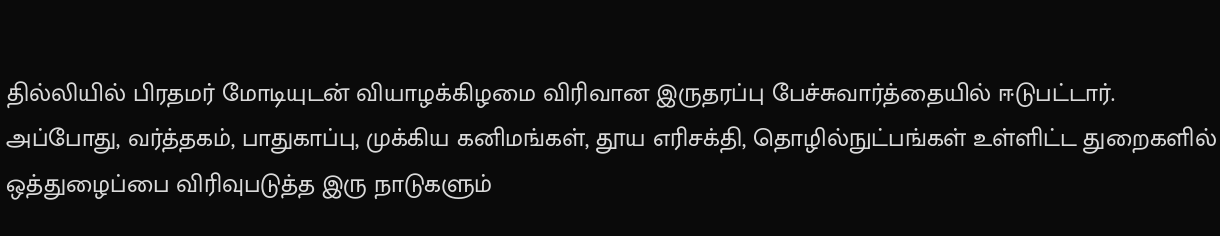தில்லியில் பிரதமர் மோடியுடன் வியாழக்கிழமை விரிவான இருதரப்பு பேச்சுவார்த்தையில் ஈடுபட்டார். அப்போது, வர்த்தகம், பாதுகாப்பு, முக்கிய கனிமங்கள், தூய எரிசக்தி, தொழில்நுட்பங்கள் உள்ளிட்ட துறைகளில் ஒத்துழைப்பை விரிவுபடுத்த இரு நாடுகளும்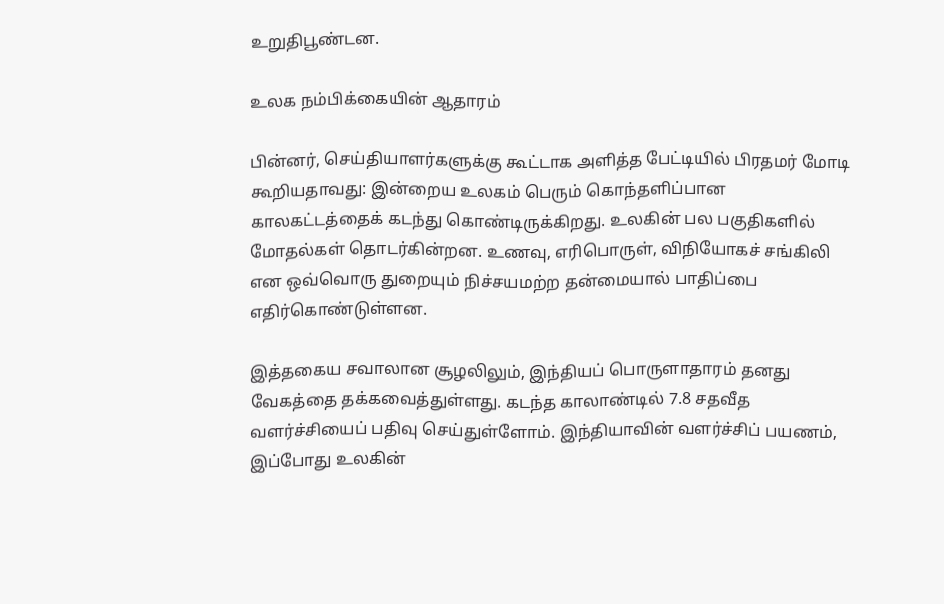உறுதிபூண்டன.

உலக நம்பிக்கையின் ஆதாரம்

பின்னர், செய்தியாளர்களுக்கு கூட்டாக அளித்த பேட்டியில் பிரதமர் மோடி கூறியதாவது: இன்றைய உலகம் பெரும் கொந்தளிப்பான காலகட்டத்தைக் கடந்து கொண்டிருக்கிறது. உலகின் பல பகுதிகளில் மோதல்கள் தொடர்கின்றன. உணவு, எரிபொருள், விநியோகச் சங்கிலி என ஒவ்வொரு துறையும் நிச்சயமற்ற தன்மையால் பாதிப்பை எதிர்கொண்டுள்ளன.

இத்தகைய சவாலான சூழலிலும், இந்தியப் பொருளாதாரம் தனது வேகத்தை தக்கவைத்துள்ளது. கடந்த காலாண்டில் 7.8 சதவீத வளர்ச்சியைப் பதிவு செய்துள்ளோம். இந்தியாவின் வளர்ச்சிப் பயணம், இப்போது உலகின்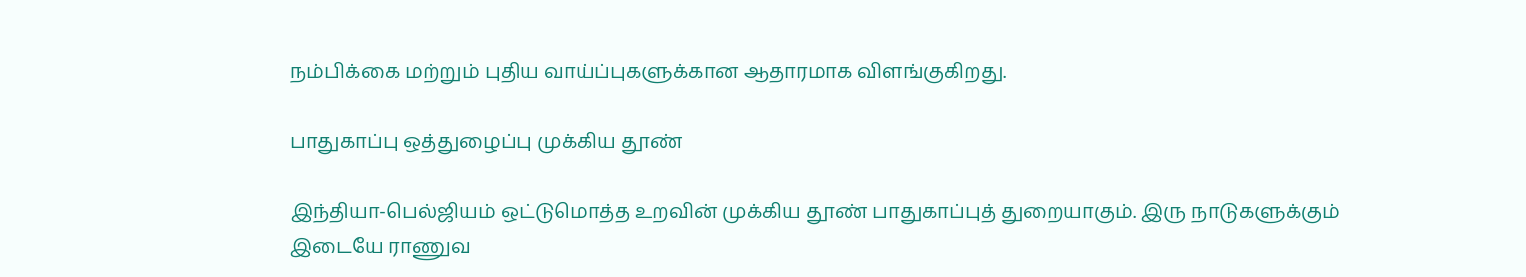நம்பிக்கை மற்றும் புதிய வாய்ப்புகளுக்கான ஆதாரமாக விளங்குகிறது.

பாதுகாப்பு ஒத்துழைப்பு முக்கிய தூண்

இந்தியா-பெல்ஜியம் ஒட்டுமொத்த உறவின் முக்கிய தூண் பாதுகாப்புத் துறையாகும். இரு நாடுகளுக்கும் இடையே ராணுவ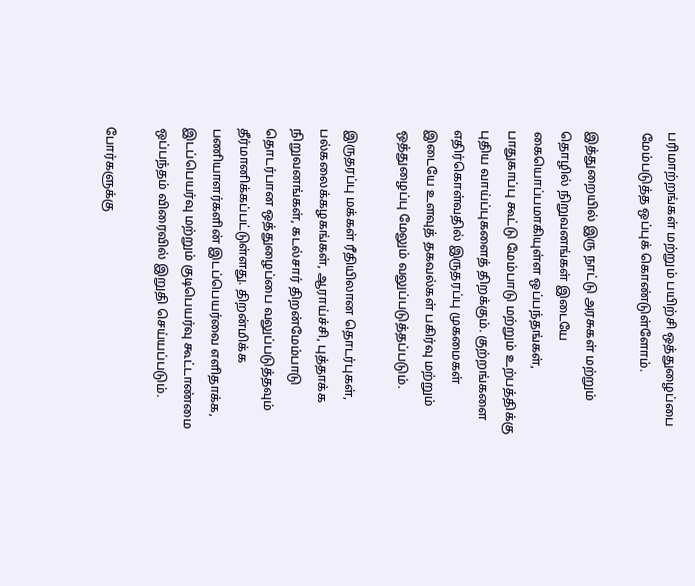பரிமாற்றங்கள் மற்றும் பயிற்சி ஒத்துழைப்பை மேம்படுத்த ஒப்புக் கொண்டுள்ளோம்.

இத்துறையில் இரு நாட்டு அரசுகள் மற்றும் தொழில் நிறுவனங்கள் இடையே கையொப்பமாகியுள்ள ஒப்பந்தங்கள், பாதுகாப்பு கூட்டு மேம்பாடு மற்றும் உற்பத்திக்கு புதிய வாய்ப்புகளைத் திறக்கும். குற்றங்களை எதிர்கொள்வதில் இருதரப்பு முகமைகள் இடையே உளவுத் தகவல்கள் பகிர்வு மற்றும் ஒத்துழைப்பு மேலும் வலுப்படுத்தப்படும்.

இருதரப்பு மக்கள் ரீதியிலான தொடர்புகள், பல்கலைக்கழகங்கள், ஆராய்ச்சி, புத்தாக்க நிறுவனங்கள், கடல்சார் திறன்மேம்பாடு தொடர்பான ஒத்துழைப்பை வலுப்படுத்தவும் தீர்மானிக்கப்பட்டுள்ளது. திறன்மிக்க பணியாளர்களின் இடப்பெயர்வை எளிதாக்க, இடப்பெயர்வு மற்றும் குடிபெயர்வு கூட்டாண்மை ஒப்பந்தம் விரைவில் இறுதி செய்யப்படும்.

போர்களுக்கு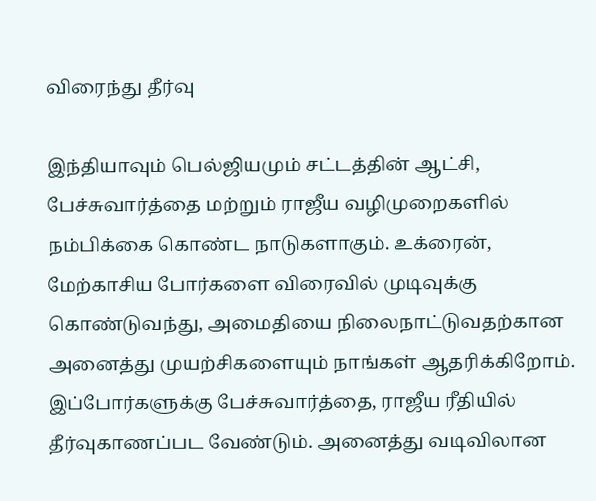விரைந்து தீர்வு

இந்தியாவும் பெல்ஜியமும் சட்டத்தின் ஆட்சி, பேச்சுவார்த்தை மற்றும் ராஜீய வழிமுறைகளில் நம்பிக்கை கொண்ட நாடுகளாகும். உக்ரைன், மேற்காசிய போர்களை விரைவில் முடிவுக்கு கொண்டுவந்து, அமைதியை நிலைநாட்டுவதற்கான அனைத்து முயற்சிகளையும் நாங்கள் ஆதரிக்கிறோம். இப்போர்களுக்கு பேச்சுவார்த்தை, ராஜீய ரீதியில் தீர்வுகாணப்பட வேண்டும். அனைத்து வடிவிலான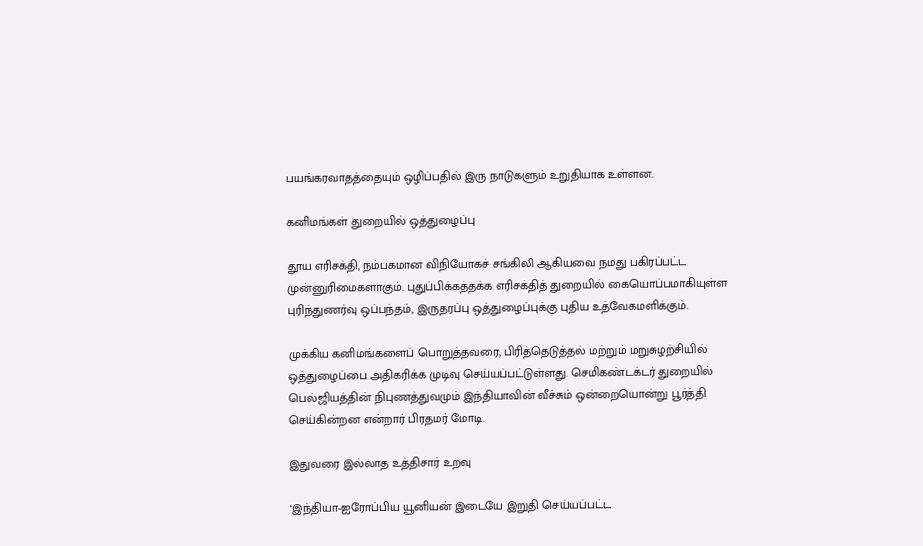பயங்கரவாதத்தையும் ஒழிப்பதில் இரு நாடுகளும் உறுதியாக உள்ளன.

கனிமங்கள் துறையில் ஒத்துழைப்பு

தூய எரிசக்தி, நம்பகமான விநியோகச் சங்கிலி ஆகியவை நமது பகிரப்பட்ட முன்னுரிமைகளாகும். புதுப்பிக்கத்தக்க எரிசக்தித் துறையில் கையொப்பமாகியுள்ள புரிந்துணர்வு ஒப்பந்தம், இருதரப்பு ஒத்துழைப்புக்கு புதிய உத்வேகமளிக்கும்.

முக்கிய கனிமங்களைப் பொறுத்தவரை, பிரித்தெடுத்தல் மற்றும் மறுசுழற்சியில் ஒத்துழைப்பை அதிகரிக்க முடிவு செய்யப்பட்டுள்ளது. செமிகண்டக்டர் துறையில் பெல்ஜியத்தின் நிபுணத்துவமும் இந்தியாவின் வீச்சும் ஒன்றையொன்று பூர்த்தி செய்கின்றன என்றார் பிரதமர் மோடி.

இதுவரை இல்லாத உத்திசார் உறவு

‘இந்தியா-ஐரோப்பிய யூனியன் இடையே இறுதி செய்யப்பட்ட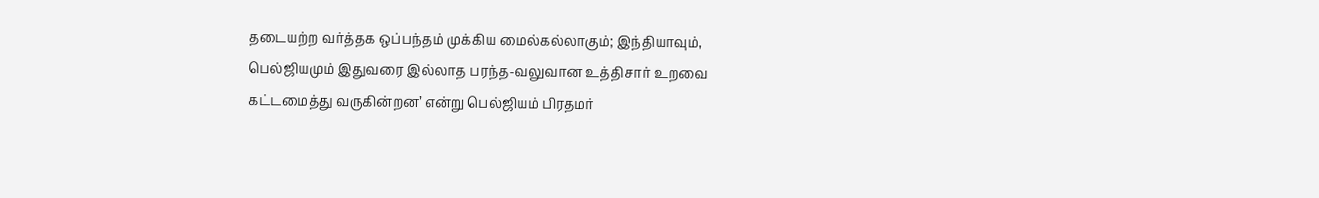தடையற்ற வர்த்தக ஒப்பந்தம் முக்கிய மைல்கல்லாகும்; இந்தியாவும், பெல்ஜியமும் இதுவரை இல்லாத பரந்த-வலுவான உத்திசார் உறவை கட்டமைத்து வருகின்றன’ என்று பெல்ஜியம் பிரதமர்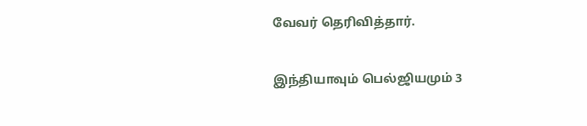வேவர் தெரிவித்தார்.

இந்தியாவும் பெல்ஜியமும் 3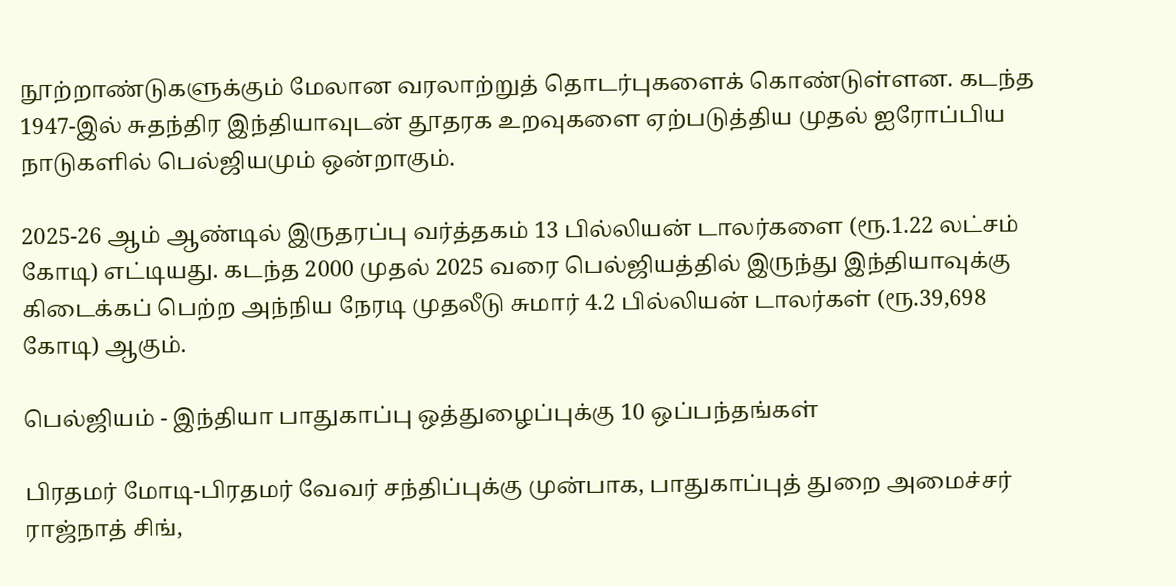நூற்றாண்டுகளுக்கும் மேலான வரலாற்றுத் தொடர்புகளைக் கொண்டுள்ளன. கடந்த 1947-இல் சுதந்திர இந்தியாவுடன் தூதரக உறவுகளை ஏற்படுத்திய முதல் ஐரோப்பிய நாடுகளில் பெல்ஜியமும் ஒன்றாகும்.

2025-26 ஆம் ஆண்டில் இருதரப்பு வர்த்தகம் 13 பில்லியன் டாலர்களை (ரூ.1.22 லட்சம் கோடி) எட்டியது. கடந்த 2000 முதல் 2025 வரை பெல்ஜியத்தில் இருந்து இந்தியாவுக்கு கிடைக்கப் பெற்ற அந்நிய நேரடி முதலீடு சுமார் 4.2 பில்லியன் டாலர்கள் (ரூ.39,698 கோடி) ஆகும்.

பெல்ஜியம் - இந்தியா பாதுகாப்பு ஒத்துழைப்புக்கு 10 ஒப்பந்தங்கள்

பிரதமர் மோடி-பிரதமர் வேவர் சந்திப்புக்கு முன்பாக, பாதுகாப்புத் துறை அமைச்சர் ராஜ்நாத் சிங்,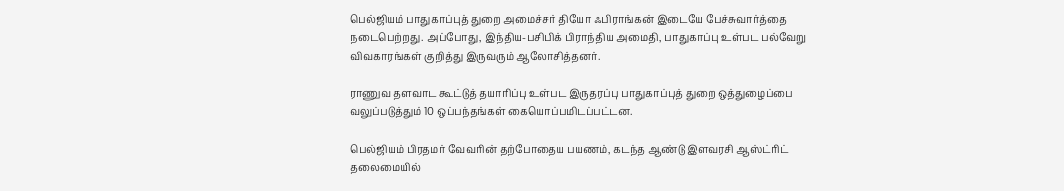பெல்ஜியம் பாதுகாப்புத் துறை அமைச்சர் தியோ ஃபிராங்கன் இடையே பேச்சுவார்த்தை நடைபெற்றது. அப்போது, இந்திய-பசிபிக் பிராந்திய அமைதி, பாதுகாப்பு உள்பட பல்வேறு விவகாரங்கள் குறித்து இருவரும் ஆலோசித்தனர்.

ராணுவ தளவாட கூட்டுத் தயாரிப்பு உள்பட இருதரப்பு பாதுகாப்புத் துறை ஒத்துழைப்பை வலுப்படுத்தும் 10 ஒப்பந்தங்கள் கையொப்பமிடப்பட்டன.

பெல்ஜியம் பிரதமர் வேவரின் தற்போதைய பயணம், கடந்த ஆண்டு இளவரசி ஆஸ்ட்ரிட் தலைமையில்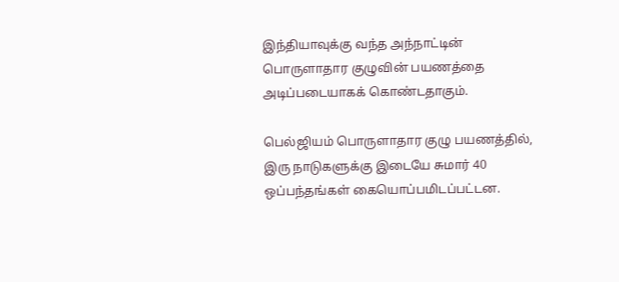இந்தியாவுக்கு வந்த அந்நாட்டின் பொருளாதார குழுவின் பயணத்தை அடிப்படையாகக் கொண்டதாகும்.

பெல்ஜியம் பொருளாதார குழு பயணத்தில், இரு நாடுகளுக்கு இடையே சுமார் 40 ஒப்பந்தங்கள் கையொப்பமிடப்பட்டன.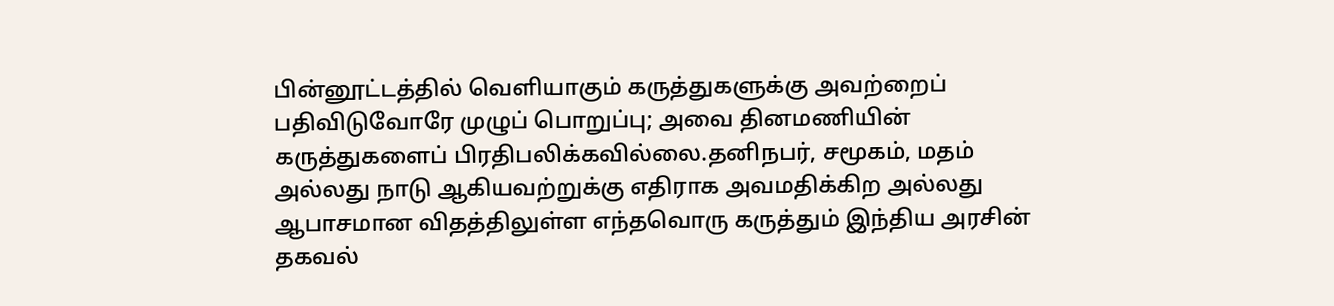பின்னூட்டத்தில் வெளியாகும் கருத்துகளுக்கு அவற்றைப் பதிவிடுவோரே முழுப் பொறுப்பு; அவை தினமணியின் கருத்துகளைப் பிரதிபலிக்கவில்லை.தனிநபர், சமூகம், மதம் அல்லது நாடு ஆகியவற்றுக்கு எதிராக அவமதிக்கிற அல்லது ஆபாசமான விதத்திலுள்ள எந்தவொரு கருத்தும் இந்திய அரசின் தகவல்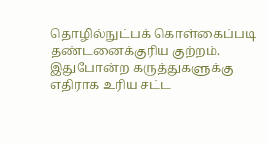தொழில்நுட்பக் கொள்கைப்படி தண்டனைக்குரிய குற்றம். இதுபோன்ற கருத்துகளுக்கு எதிராக உரிய சட்ட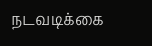நடவடிக்கை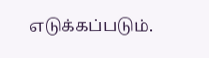எடுக்கப்படும்.